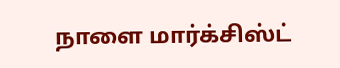நாளை மார்க்சிஸ்ட்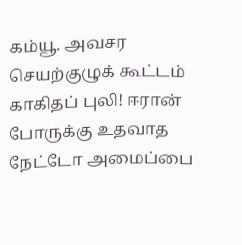கம்யூ. அவசர செயற்குழுக் கூட்டம் காகிதப் புலி! ஈரான் போருக்கு உதவாத நேட்டோ அமைப்பை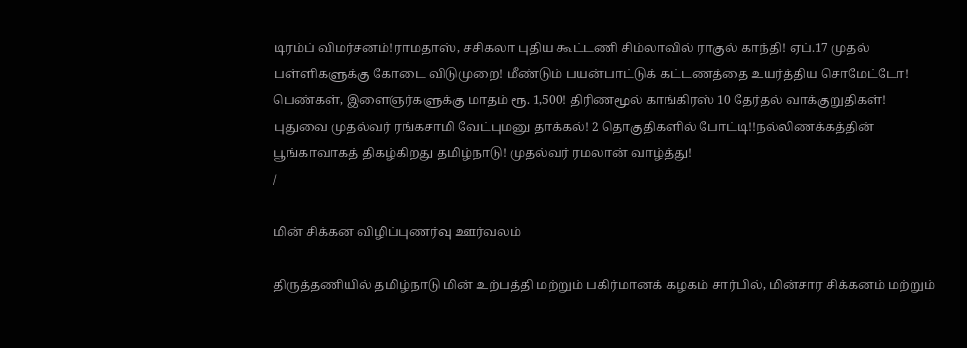டிரம்ப் விமர்சனம்!ராமதாஸ், சசிகலா புதிய கூட்டணி சிம்லாவில் ராகுல் காந்தி! ஏப்.17 முதல் பள்ளிகளுக்கு கோடை விடுமுறை! மீண்டும் பயன்பாட்டுக் கட்டணத்தை உயர்த்திய சொமேட்டோ! பெண்கள், இளைஞர்களுக்கு மாதம் ரூ. 1,500! திரிணமூல் காங்கிரஸ் 10 தேர்தல் வாக்குறுதிகள்! புதுவை முதல்வர் ரங்கசாமி வேட்புமனு தாக்கல்! 2 தொகுதிகளில் போட்டி!!நல்லிணக்கத்தின் பூங்காவாகத் திகழ்கிறது தமிழ்நாடு! முதல்வர் ரமலான் வாழ்த்து!
/

மின் சிக்கன விழிப்புணர்வு ஊர்வலம்

திருத்தணியில் தமிழ்நாடு மின் உற்பத்தி மற்றும் பகிர்மானக் கழகம் சார்பில், மின்சார சிக்கனம் மற்றும்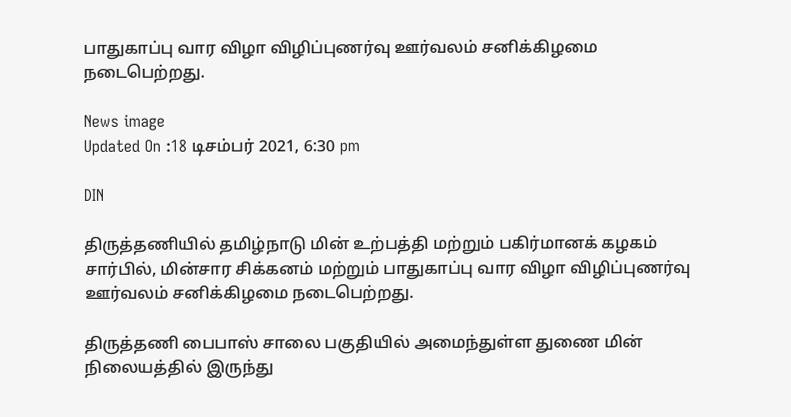பாதுகாப்பு வார விழா விழிப்புணர்வு ஊர்வலம் சனிக்கிழமை நடைபெற்றது.

News image
Updated On :18 டிசம்பர் 2021, 6:30 pm

DIN

திருத்தணியில் தமிழ்நாடு மின் உற்பத்தி மற்றும் பகிர்மானக் கழகம் சார்பில், மின்சார சிக்கனம் மற்றும் பாதுகாப்பு வார விழா விழிப்புணர்வு ஊர்வலம் சனிக்கிழமை நடைபெற்றது.

திருத்தணி பைபாஸ் சாலை பகுதியில் அமைந்துள்ள துணை மின் நிலையத்தில் இருந்து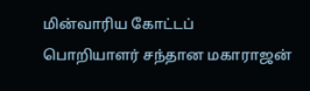மின்வாரிய கோட்டப் பொறியாளர் சந்தான மகாராஜன்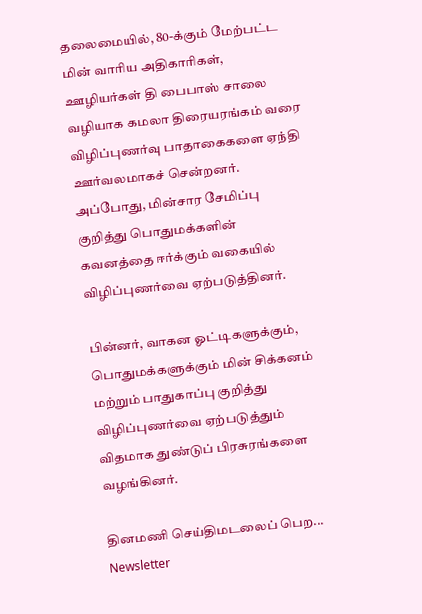தலைமையில், 80-க்கும் மேற்பட்ட மின் வாரிய அதிகாரிகள், ஊழியர்கள் தி பைபாஸ் சாலை வழியாக கமலா திரையரங்கம் வரை விழிப்புணர்வு பாதாகைகளை ஏந்தி ஊர்வலமாகச் சென்றனர். அப்போது, மின்சார சேமிப்பு குறித்து பொதுமக்களின் கவனத்தை ஈர்க்கும் வகையில் விழிப்புணர்வை ஏற்படுத்தினர்.

பின்னர், வாகன ஓட்டிகளுக்கும், பொதுமக்களுக்கும் மின் சிக்கனம் மற்றும் பாதுகாப்பு குறித்து விழிப்புணர்வை ஏற்படுத்தும் விதமாக துண்டுப் பிரசுரங்களை வழங்கினர்.

தினமணி செய்திமடலைப் பெற... Newsletter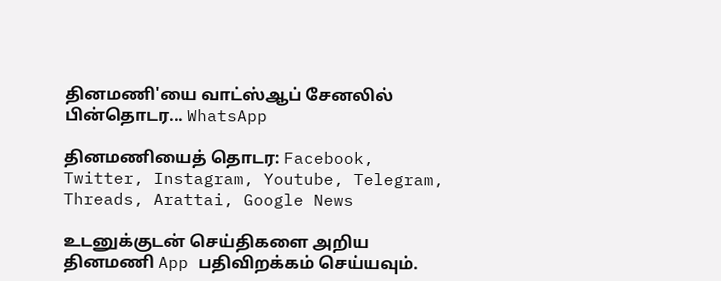தினமணி'யை வாட்ஸ்ஆப் சேனலில் பின்தொடர... WhatsApp

தினமணியைத் தொடர: Facebook, Twitter, Instagram, Youtube, Telegram, Threads, Arattai, Google News

உடனுக்குடன் செய்திகளை அறிய தினமணி App பதிவிறக்கம் செய்யவும்.